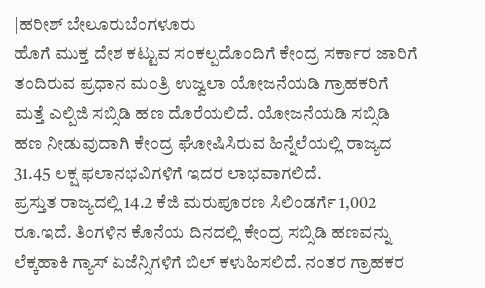|ಹರೀಶ್ ಬೇಲೂರುಬೆಂಗಳೂರು
ಹೊಗೆ ಮುಕ್ತ ದೇಶ ಕಟ್ಟುವ ಸಂಕಲ್ಪದೊಂದಿಗೆ ಕೇಂದ್ರ ಸರ್ಕಾರ ಜಾರಿಗೆ ತಂದಿರುವ ಪ್ರಧಾನ ಮಂತ್ರಿ ಉಜ್ವಲಾ ಯೋಜನೆಯಡಿ ಗ್ರಾಹಕರಿಗೆ ಮತ್ತೆ ಎಲ್ಪಿಜಿ ಸಬ್ಸಿಡಿ ಹಣ ದೊರೆಯಲಿದೆ. ಯೋಜನೆಯಡಿ ಸಬ್ಸಿಡಿ ಹಣ ನೀಡುವುದಾಗಿ ಕೇಂದ್ರ ಘೋಷಿಸಿರುವ ಹಿನ್ನೆಲೆಯಲ್ಲಿ ರಾಜ್ಯದ 31.45 ಲಕ್ಷ ಫಲಾನಭವಿಗಳಿಗೆ ಇದರ ಲಾಭವಾಗಲಿದೆ.
ಪ್ರಸ್ತುತ ರಾಜ್ಯದಲ್ಲಿ 14.2 ಕೆಜಿ ಮರುಪೂರಣ ಸಿಲಿಂಡರ್ಗೆ 1,002 ರೂ.ಇದೆ. ತಿಂಗಳಿನ ಕೊನೆಯ ದಿನದಲ್ಲಿ ಕೇಂದ್ರ ಸಬ್ಸಿಡಿ ಹಣವನ್ನು ಲೆಕ್ಕಹಾಕಿ ಗ್ಯಾಸ್ ಏಜೆನ್ಸಿಗಳಿಗೆ ಬಿಲ್ ಕಳುಹಿಸಲಿದೆ. ನಂತರ ಗ್ರಾಹಕರ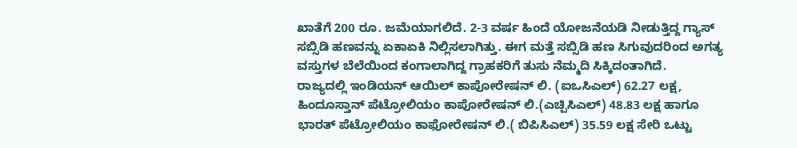ಖಾತೆಗೆ 200 ರೂ. ಜಮೆಯಾಗಲಿದೆ. 2-3 ವರ್ಷ ಹಿಂದೆ ಯೋಜನೆಯಡಿ ನೀಡುತ್ತಿದ್ದ ಗ್ಯಾಸ್ ಸಬ್ಸಿಡಿ ಹಣವನ್ನು ಏಕಾಏಕಿ ನಿಲ್ಲಿಸಲಾಗಿತ್ತು. ಈಗ ಮತ್ತೆ ಸಬ್ಸಿಡಿ ಹಣ ಸಿಗುವುದರಿಂದ ಅಗತ್ಯ ವಸ್ತುಗಳ ಬೆಲೆಯಿಂದ ಕಂಗಾಲಾಗಿದ್ದ ಗ್ರಾಹಕರಿಗೆ ತುಸು ನೆಮ್ಮದಿ ಸಿಕ್ಕಿದಂತಾಗಿದೆ.
ರಾಜ್ಯದಲ್ಲಿ ಇಂಡಿಯನ್ ಆಯಿಲ್ ಕಾಪೋರೇಷನ್ ಲಿ. (ಐಒಸಿಎಲ್) 62.27 ಲಕ್ಷ, ಹಿಂದೂಸ್ತಾನ್ ಪೆಟ್ರೋಲಿಯಂ ಕಾಪೋರೇಷನ್ ಲಿ.(ಎಚ್ಪಿಸಿಎಲ್) 48.83 ಲಕ್ಷ ಹಾಗೂ ಭಾರತ್ ಪೆಟ್ರೋಲಿಯಂ ಕಾಫೋರೇಷನ್ ಲಿ.( ಬಿಪಿಸಿಎಲ್) 35.59 ಲಕ್ಷ ಸೇರಿ ಒಟ್ಟು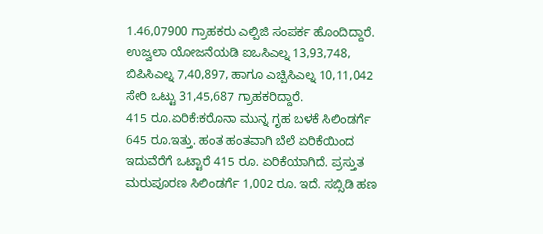1.46,07900 ಗ್ರಾಹಕರು ಎಲ್ಪಿಜಿ ಸಂಪರ್ಕ ಹೊಂದಿದ್ದಾರೆ. ಉಜ್ವಲಾ ಯೋಜನೆಯಡಿ ಐಒಸಿಎಲ್ನ 13,93,748, ಬಿಪಿಸಿಎಲ್ನ 7,40,897, ಹಾಗೂ ಎಚ್ಪಿಸಿಎಲ್ನ 10,11,042 ಸೇರಿ ಒಟ್ಟು 31,45,687 ಗ್ರಾಹಕರಿದ್ದಾರೆ.
415 ರೂ.ಏರಿಕೆ:ಕರೊನಾ ಮುನ್ನ ಗೃಹ ಬಳಕೆ ಸಿಲಿಂಡರ್ಗೆ 645 ರೂ.ಇತ್ತು. ಹಂತ ಹಂತವಾಗಿ ಬೆಲೆ ಏರಿಕೆಯಿಂದ ಇದುವೆರೆಗೆ ಒಟ್ಟಾರೆ 415 ರೂ. ಏರಿಕೆಯಾಗಿದೆ. ಪ್ರಸ್ತುತ ಮರುಪೂರಣ ಸಿಲಿಂಡರ್ಗೆ 1,002 ರೂ. ಇದೆ. ಸಬ್ಸಿಡಿ ಹಣ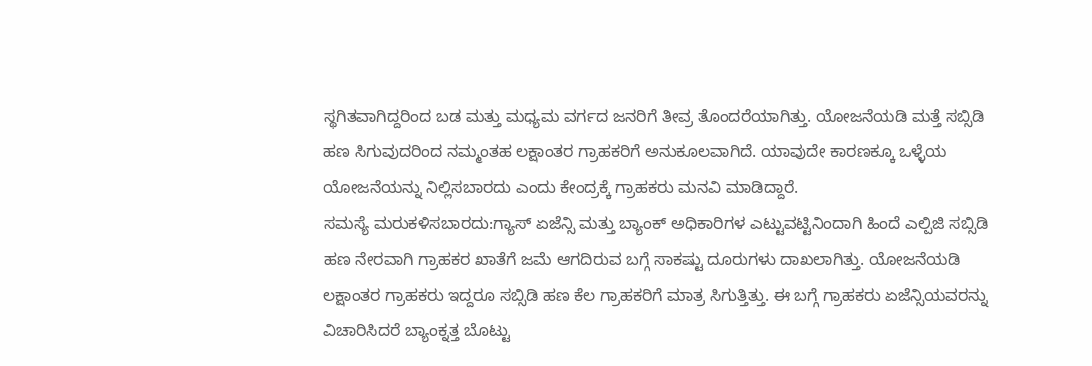ಸ್ಥಗಿತವಾಗಿದ್ದರಿಂದ ಬಡ ಮತ್ತು ಮಧ್ಯಮ ವರ್ಗದ ಜನರಿಗೆ ತೀವ್ರ ತೊಂದರೆಯಾಗಿತ್ತು. ಯೋಜನೆಯಡಿ ಮತ್ತೆ ಸಬ್ಸಿಡಿ ಹಣ ಸಿಗುವುದರಿಂದ ನಮ್ಮಂತಹ ಲಕ್ಷಾಂತರ ಗ್ರಾಹಕರಿಗೆ ಅನುಕೂಲವಾಗಿದೆ. ಯಾವುದೇ ಕಾರಣಕ್ಕೂ ಒಳ್ಳೆಯ ಯೋಜನೆಯನ್ನು ನಿಲ್ಲಿಸಬಾರದು ಎಂದು ಕೇಂದ್ರಕ್ಕೆ ಗ್ರಾಹಕರು ಮನವಿ ಮಾಡಿದ್ದಾರೆ.
ಸಮಸ್ಯೆ ಮರುಕಳಿಸಬಾರದು:ಗ್ಯಾಸ್ ಏಜೆನ್ಸಿ ಮತ್ತು ಬ್ಯಾಂಕ್ ಅಧಿಕಾರಿಗಳ ಎಟ್ಟುವಟ್ಟಿನಿಂದಾಗಿ ಹಿಂದೆ ಎಲ್ಪಿಜಿ ಸಬ್ಸಿಡಿ ಹಣ ನೇರವಾಗಿ ಗ್ರಾಹಕರ ಖಾತೆಗೆ ಜಮೆ ಆಗದಿರುವ ಬಗ್ಗೆ ಸಾಕಷ್ಟು ದೂರುಗಳು ದಾಖಲಾಗಿತ್ತು. ಯೋಜನೆಯಡಿ ಲಕ್ಷಾಂತರ ಗ್ರಾಹಕರು ಇದ್ದರೂ ಸಬ್ಸಿಡಿ ಹಣ ಕೆಲ ಗ್ರಾಹಕರಿಗೆ ಮಾತ್ರ ಸಿಗುತ್ತಿತ್ತು. ಈ ಬಗ್ಗೆ ಗ್ರಾಹಕರು ಏಜೆನ್ಸಿಯವರನ್ನು ವಿಚಾರಿಸಿದರೆ ಬ್ಯಾಂಕ್ನತ್ತ ಬೊಟ್ಟು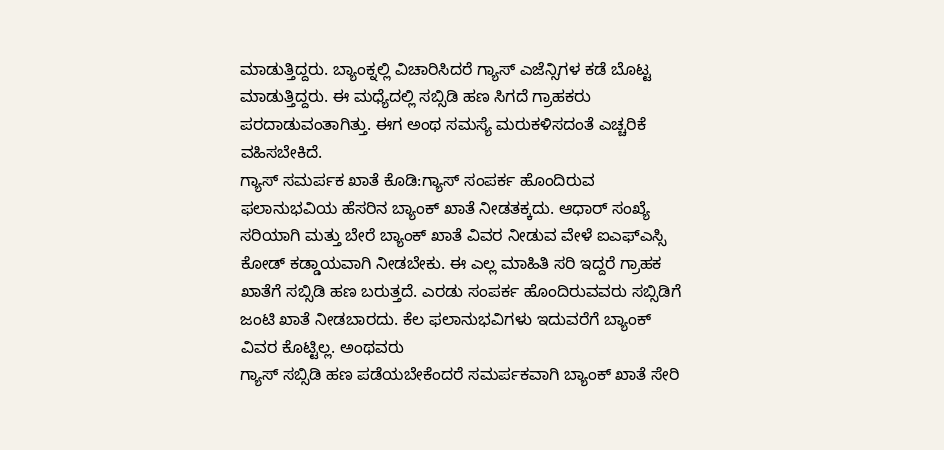ಮಾಡುತ್ತಿದ್ದರು. ಬ್ಯಾಂಕ್ನಲ್ಲಿ ವಿಚಾರಿಸಿದರೆ ಗ್ಯಾಸ್ ಎಜೆನ್ಸಿಗಳ ಕಡೆ ಬೊಟ್ಟ ಮಾಡುತ್ತಿದ್ದರು. ಈ ಮಧ್ಯೆದಲ್ಲಿ ಸಬ್ಸಿಡಿ ಹಣ ಸಿಗದೆ ಗ್ರಾಹಕರು ಪರದಾಡುವಂತಾಗಿತ್ತು. ಈಗ ಅಂಥ ಸಮಸ್ಯೆ ಮರುಕಳಿಸದಂತೆ ಎಚ್ಚರಿಕೆ ವಹಿಸಬೇಕಿದೆ.
ಗ್ಯಾಸ್ ಸಮರ್ಪಕ ಖಾತೆ ಕೊಡಿ:ಗ್ಯಾಸ್ ಸಂಪರ್ಕ ಹೊಂದಿರುವ ಫಲಾನುಭವಿಯ ಹೆಸರಿನ ಬ್ಯಾಂಕ್ ಖಾತೆ ನೀಡತಕ್ಕದು. ಆಧಾರ್ ಸಂಖ್ಯೆ ಸರಿಯಾಗಿ ಮತ್ತು ಬೇರೆ ಬ್ಯಾಂಕ್ ಖಾತೆ ವಿವರ ನೀಡುವ ವೇಳೆ ಐಎಫ್ಎಸ್ಸಿ ಕೋಡ್ ಕಡ್ಡಾಯವಾಗಿ ನೀಡಬೇಕು. ಈ ಎಲ್ಲ ಮಾಹಿತಿ ಸರಿ ಇದ್ದರೆ ಗ್ರಾಹಕ ಖಾತೆಗೆ ಸಬ್ಸಿಡಿ ಹಣ ಬರುತ್ತದೆ. ಎರಡು ಸಂಪರ್ಕ ಹೊಂದಿರುವವರು ಸಬ್ಸಿಡಿಗೆ ಜಂಟಿ ಖಾತೆ ನೀಡಬಾರದು. ಕೆಲ ಫಲಾನುಭವಿಗಳು ಇದುವರೆಗೆ ಬ್ಯಾಂಕ್ ವಿವರ ಕೊಟ್ಟಿಲ್ಲ. ಅಂಥವರು
ಗ್ಯಾಸ್ ಸಬ್ಸಿಡಿ ಹಣ ಪಡೆಯಬೇಕೆಂದರೆ ಸಮರ್ಪಕವಾಗಿ ಬ್ಯಾಂಕ್ ಖಾತೆ ಸೇರಿ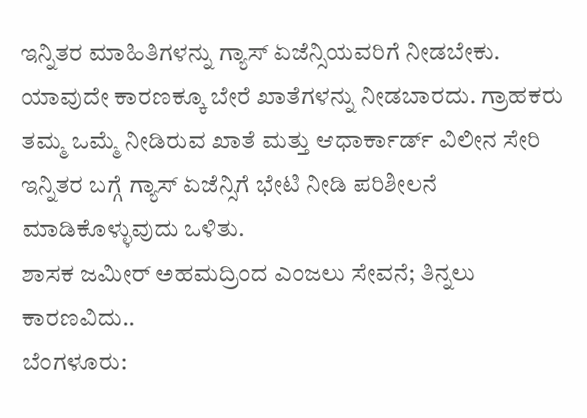ಇನ್ನಿತರ ಮಾಹಿತಿಗಳನ್ನು ಗ್ಯಾಸ್ ಏಜೆನ್ಸಿಯವರಿಗೆ ನೀಡಬೇಕು. ಯಾವುದೇ ಕಾರಣಕ್ಕೂ ಬೇರೆ ಖಾತೆಗಳನ್ನು ನೀಡಬಾರದು. ಗ್ರಾಹಕರು ತಮ್ಮ ಒಮ್ಮೆ ನೀಡಿರುವ ಖಾತೆ ಮತ್ತು ಆಧಾರ್ಕಾರ್ಡ್ ವಿಲೀನ ಸೇರಿ ಇನ್ನಿತರ ಬಗ್ಗೆ ಗ್ಯಾಸ್ ಏಜೆನ್ಸಿಗೆ ಭೇಟಿ ನೀಡಿ ಪರಿಶೀಲನೆ ಮಾಡಿಕೊಳ್ಳುವುದು ಒಳಿತು.
ಶಾಸಕ ಜಮೀರ್ ಅಹಮದ್ರಿಂದ ಎಂಜಲು ಸೇವನೆ; ತಿನ್ನಲು ಕಾರಣವಿದು..
ಬೆಂಗಳೂರು: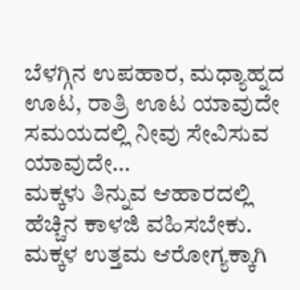ಬೆಳಗ್ಗಿನ ಉಪಹಾರ, ಮಧ್ಯಾಹ್ನದ ಊಟ, ರಾತ್ರಿ ಊಟ ಯಾವುದೇ ಸಮಯದಲ್ಲಿ ನೀವು ಸೇವಿಸುವ ಯಾವುದೇ…
ಮಕ್ಕಳು ತಿನ್ನುವ ಆಹಾರದಲ್ಲಿ ಹೆಚ್ಚಿನ ಕಾಳಜಿ ವಹಿಸಬೇಕು. ಮಕ್ಕಳ ಉತ್ತಮ ಆರೋಗ್ಯಕ್ಕಾಗಿ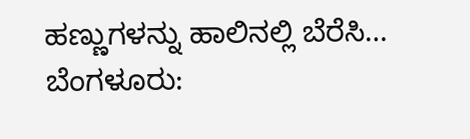ಹಣ್ಣುಗಳನ್ನು ಹಾಲಿನಲ್ಲಿ ಬೆರೆಸಿ…
ಬೆಂಗಳೂರು: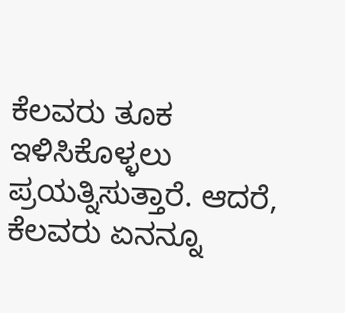ಕೆಲವರು ತೂಕ ಇಳಿಸಿಕೊಳ್ಳಲು ಪ್ರಯತ್ನಿಸುತ್ತಾರೆ. ಆದರೆ, ಕೆಲವರು ಏನನ್ನೂ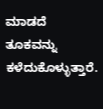ಮಾಡದೆ ತೂಕವನ್ನು ಕಳೆದುಕೊಳ್ಳುತ್ತಾರೆ.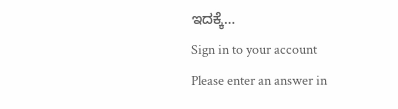ಇದಕ್ಕೆ…
Sign in to your account
Please enter an answer in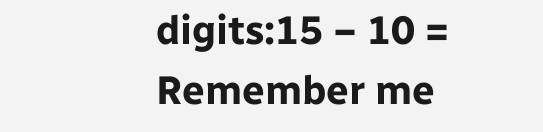digits:15 − 10 =
Remember me